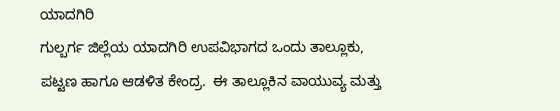ಯಾದಗಿರಿ
ಗುಲ್ಬರ್ಗ ಜಿಲ್ಲೆಯ ಯಾದಗಿರಿ ಉಪವಿಭಾಗದ ಒಂದು ತಾಲ್ಲೂಕು, ಪಟ್ಟಣ ಹಾಗೂ ಆಡಳಿತ ಕೇಂದ್ರ.  ಈ ತಾಲ್ಲೂಕಿನ ವಾಯುವ್ಯ ಮತ್ತು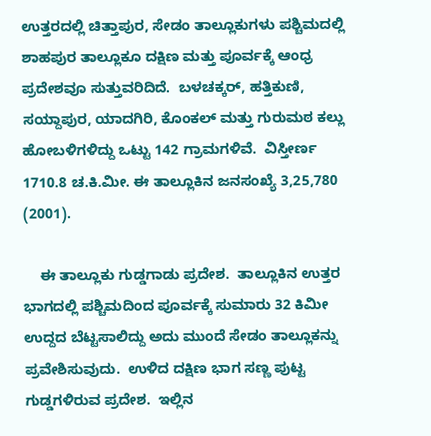ಉತ್ತರದಲ್ಲಿ ಚಿತ್ತಾಪುರ, ಸೇಡಂ ತಾಲ್ಲೂಕುಗಳು ಪಶ್ಚಿಮದಲ್ಲಿ ಶಾಹಪುರ ತಾಲ್ಲೂಕೂ ದಕ್ಷಿಣ ಮತ್ತು ಪೂರ್ವಕ್ಕೆ ಆಂಧ್ರ ಪ್ರದೇಶವೂ ಸುತ್ತುವರಿದಿದೆ.  ಬಳಚಕ್ಕರ್, ಹತ್ತಿಕುಣಿ, ಸಯ್ದಾಪುರ, ಯಾದಗಿರಿ, ಕೊಂಕಲ್ ಮತ್ತು ಗುರುಮಠ ಕಲ್ಲು ಹೋಬಳಿಗಳಿದ್ದು ಒಟ್ಟು 142 ಗ್ರಾಮಗಳಿವೆ.  ವಿಸ್ತೀರ್ಣ 1710.8 ಚ.ಕಿ.ಮೀ. ಈ ತಾಲ್ಲೂಕಿನ ಜನಸಂಖ್ಯೆ 3,25,780 (2001).

    ಈ ತಾಲ್ಲೂಕು ಗುಡ್ಡಗಾಡು ಪ್ರದೇಶ.  ತಾಲ್ಲೂಕಿನ ಉತ್ತರ ಭಾಗದಲ್ಲಿ ಪಶ್ಚಿಮದಿಂದ ಪೂರ್ವಕ್ಕೆ ಸುಮಾರು 32 ಕಿಮೀ ಉದ್ದದ ಬೆಟ್ಟಸಾಲಿದ್ದು ಅದು ಮುಂದೆ ಸೇಡಂ ತಾಲ್ಲೂಕನ್ನು ಪ್ರವೇಶಿಸುವುದು.  ಉಳಿದ ದಕ್ಷಿಣ ಭಾಗ ಸಣ್ಣ ಪುಟ್ಟ ಗುಡ್ಡಗಳಿರುವ ಪ್ರದೇಶ.  ಇಲ್ಲಿನ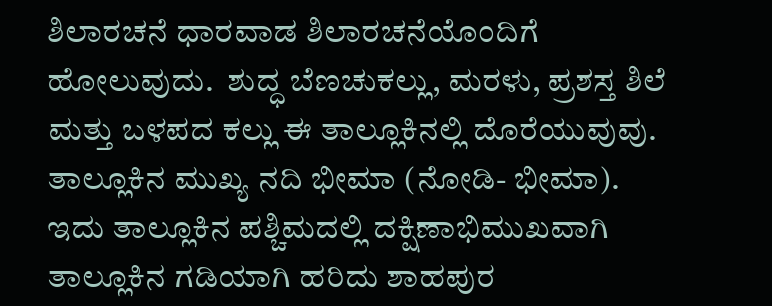ಶಿಲಾರಚನೆ ಧಾರವಾಡ ಶಿಲಾರಚನೆಯೊಂದಿಗೆ ಹೋಲುವುದು.  ಶುದ್ಧ ಬೆಣಚುಕಲ್ಲು, ಮರಳು, ಪ್ರಶಸ್ತ ಶಿಲೆ ಮತ್ತು ಬಳಪದ ಕಲ್ಲು ಈ ತಾಲ್ಲೂಕಿನಲ್ಲಿ ದೊರೆಯುವುವು.  ತಾಲ್ಲೂಕಿನ ಮುಖ್ಯ ನದಿ ಭೀಮಾ (ನೋಡಿ- ಭೀಮಾ).  ಇದು ತಾಲ್ಲೂಕಿನ ಪಶ್ಚಿಮದಲ್ಲಿ ದಕ್ಷಿಣಾಭಿಮುಖವಾಗಿ ತಾಲ್ಲೂಕಿನ ಗಡಿಯಾಗಿ ಹರಿದು ಶಾಹಪುರ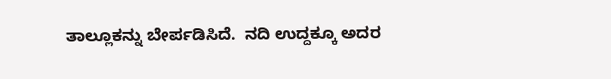ತಾಲ್ಲೂಕನ್ನು ಬೇರ್ಪಡಿಸಿದೆ.  ನದಿ ಉದ್ದಕ್ಕೂ ಅದರ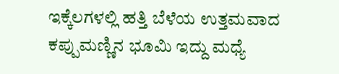ಇಕ್ಕೆಲಗಳಲ್ಲಿ ಹತ್ತಿ ಬೆಳೆಯ ಉತ್ತಮವಾದ ಕಪ್ಪುಮಣ್ಣಿನ ಭೂಮಿ ಇದ್ದು ಮಧ್ಯೆ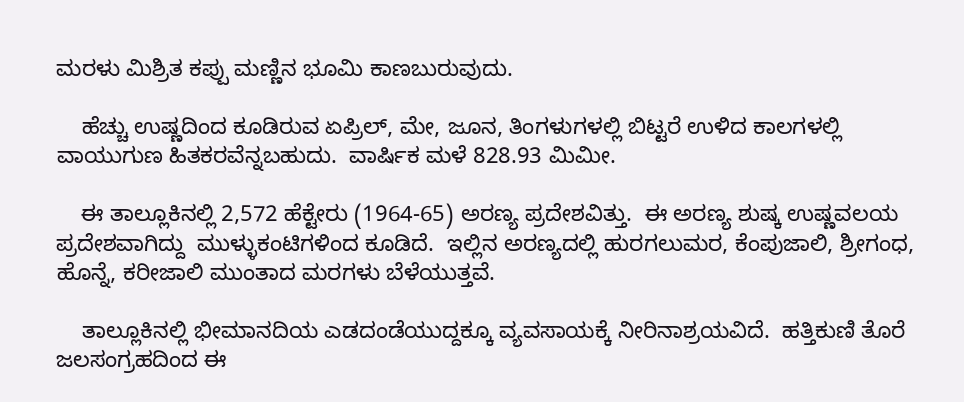ಮರಳು ಮಿಶ್ರಿತ ಕಪ್ಪು ಮಣ್ಣಿನ ಭೂಮಿ ಕಾಣಬುರುವುದು.

    ಹೆಚ್ಚು ಉಷ್ಣದಿಂದ ಕೂಡಿರುವ ಏಪ್ರಿಲ್, ಮೇ, ಜೂನ, ತಿಂಗಳುಗಳಲ್ಲಿ ಬಿಟ್ಟರೆ ಉಳಿದ ಕಾಲಗಳಲ್ಲಿ ವಾಯುಗುಣ ಹಿತಕರವೆನ್ನಬಹುದು.  ವಾರ್ಷಿಕ ಮಳೆ 828.93 ಮಿಮೀ.

    ಈ ತಾಲ್ಲೂಕಿನಲ್ಲಿ 2,572 ಹೆಕ್ಟೇರು (1964-65) ಅರಣ್ಯ ಪ್ರದೇಶವಿತ್ತು.  ಈ ಅರಣ್ಯ ಶುಷ್ಕ ಉಷ್ಣವಲಯ ಪ್ರದೇಶವಾಗಿದ್ದು  ಮುಳ್ಳುಕಂಟಿಗಳಿಂದ ಕೂಡಿದೆ.  ಇಲ್ಲಿನ ಅರಣ್ಯದಲ್ಲಿ ಹುರಗಲುಮರ, ಕೆಂಪುಜಾಲಿ, ಶ್ರೀಗಂಧ, ಹೊನ್ನೆ, ಕರೀಜಾಲಿ ಮುಂತಾದ ಮರಗಳು ಬೆಳೆಯುತ್ತವೆ.

    ತಾಲ್ಲೂಕಿನಲ್ಲಿ ಭೀಮಾನದಿಯ ಎಡದಂಡೆಯುದ್ದಕ್ಕೂ ವ್ಯವಸಾಯಕ್ಕೆ ನೀರಿನಾಶ್ರಯವಿದೆ.  ಹತ್ತಿಕುಣಿ ತೊರೆ ಜಲಸಂಗ್ರಹದಿಂದ ಈ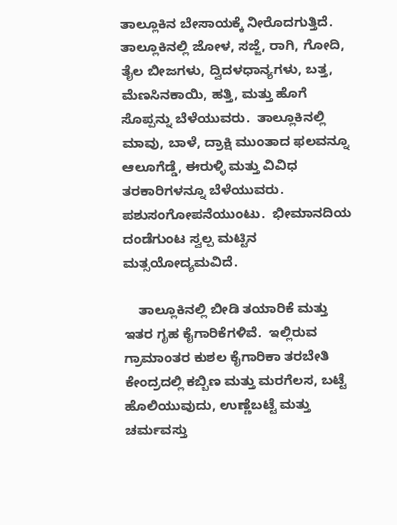ತಾಲ್ಲೂಕಿನ ಬೇಸಾಯಕ್ಕೆ ನೀರೊದಗುತ್ತಿದೆ.  ತಾಲ್ಲೂಕಿನಲ್ಲಿ ಜೋಳ, ಸಜ್ಜೆ, ರಾಗಿ, ಗೋದಿ, ತೈಲ ಬೀಜಗಳು, ದ್ವಿದಳಧಾನ್ಯಗಳು, ಬತ್ತ, ಮೆಣಸಿನಕಾಯಿ, ಹತ್ತಿ, ಮತ್ತು ಹೊಗೆ ಸೊಪ್ಪನ್ನು ಬೆಳೆಯುವರು.  ತಾಲ್ಲೂಕಿನಲ್ಲಿ ಮಾವು, ಬಾಳೆ, ದ್ರಾಕ್ಷಿ ಮುಂತಾದ ಫಲವನ್ನೂ ಆಲೂಗೆಡ್ಡೆ, ಈರುಳ್ಳಿ ಮತ್ತು ವಿವಿಧ ತರಕಾರಿಗಳನ್ನೂ ಬೆಳೆಯುವರು.  ಪಶುಸಂಗೋಪನೆಯುಂಟು.  ಭೀಮಾನದಿಯ ದಂಡೆಗುಂಟ ಸ್ವಲ್ಪ ಮಟ್ಟಿನ ಮತ್ಸಯೋದ್ಯಮವಿದೆ.

    ತಾಲ್ಲೂಕಿನಲ್ಲಿ ಬೀಡಿ ತಯಾರಿಕೆ ಮತ್ತು ಇತರ ಗೃಹ ಕೈಗಾರಿಕೆಗಳಿವೆ.  ಇಲ್ಲಿರುವ ಗ್ರಾಮಾಂತರ ಕುಶಲ ಕೈಗಾರಿಕಾ ತರಬೇತಿ ಕೇಂದ್ರದಲ್ಲಿ ಕಬ್ಬಿಣ ಮತ್ತು ಮರಗೆಲಸ, ಬಟ್ಟೆ ಹೊಲಿಯುವುದು, ಉಣ್ಣೆಬಟ್ಟೆ ಮತ್ತು ಚರ್ಮವಸ್ತು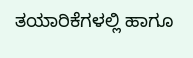ತಯಾರಿಕೆಗಳಲ್ಲಿ ಹಾಗೂ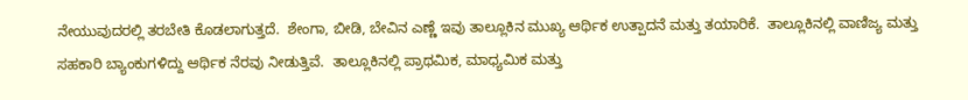ನೇಯುವುದರಲ್ಲಿ ತರಬೇತಿ ಕೊಡಲಾಗುತ್ತದೆ.  ಶೇಂಗಾ, ಬೀಡಿ, ಬೇವಿನ ಎಣ್ಣೆ ಇವು ತಾಲ್ಲೂಕಿನ ಮುಖ್ಯ ಆರ್ಥಿಕ ಉತ್ಪಾದನೆ ಮತ್ತು ತಯಾರಿಕೆ.  ತಾಲ್ಲೂಕಿನಲ್ಲಿ ವಾಣಿಜ್ಯ ಮತ್ತು ಸಹಕಾರಿ ಬ್ಯಾಂಕುಗಳಿದ್ದು ಆರ್ಥಿಕ ನೆರವು ನೀಡುತ್ತಿವೆ.  ತಾಲ್ಲೂಕಿನಲ್ಲಿ ಪ್ರಾಥಮಿಕ, ಮಾಧ್ಯಮಿಕ ಮತ್ತು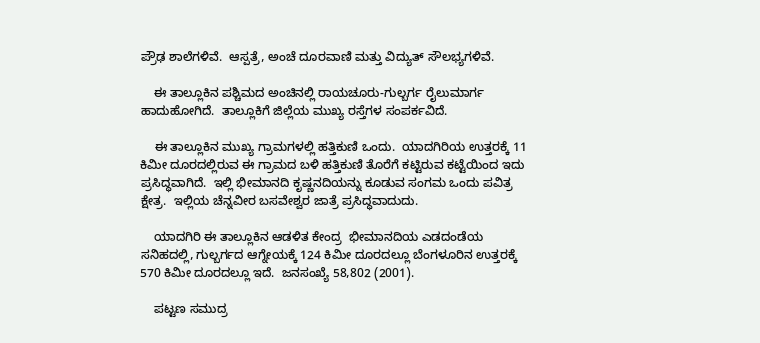ಪ್ರೌಢ ಶಾಲೆಗಳಿವೆ.  ಆಸ್ಪತ್ರೆ, ಅಂಚೆ ದೂರವಾಣಿ ಮತ್ತು ವಿದ್ಯುತ್ ಸೌಲಭ್ಯಗಳಿವೆ.

    ಈ ತಾಲ್ಲೂಕಿನ ಪಶ್ಚಿಮದ ಅಂಚಿನಲ್ಲಿ ರಾಯಚೂರು-ಗುಲ್ಬರ್ಗ ರೈಲುಮಾರ್ಗ ಹಾದುಹೋಗಿದೆ.  ತಾಲ್ಲೂಕಿಗೆ ಜಿಲ್ಲೆಯ ಮುಖ್ಯ ರಸ್ತೆಗಳ ಸಂಪರ್ಕವಿದೆ.

    ಈ ತಾಲ್ಲೂಕಿನ ಮುಖ್ಯ ಗ್ರಾಮಗಳಲ್ಲಿ ಹತ್ತಿಕುಣಿ ಒಂದು.  ಯಾದಗಿರಿಯ ಉತ್ತರಕ್ಕೆ 11 ಕಿಮೀ ದೂರದಲ್ಲಿರುವ ಈ ಗ್ರಾಮದ ಬಳಿ ಹತ್ತಿಕುಣಿ ತೊರೆಗೆ ಕಟ್ಟಿರುವ ಕಟ್ಟೆಯಿಂದ ಇದು ಪ್ರಸಿದ್ಧವಾಗಿದೆ.  ಇಲ್ಲಿ ಭೀಮಾನದಿ ಕೃಷ್ಣನದಿಯನ್ನು ಕೂಡುವ ಸಂಗಮ ಒಂದು ಪವಿತ್ರ ಕ್ಷೇತ್ರ.  ಇಲ್ಲಿಯ ಚೆನ್ನವೀರ ಬಸವೇಶ್ವರ ಜಾತ್ರೆ ಪ್ರಸಿದ್ಧವಾದುದು.

    ಯಾದಗಿರಿ ಈ ತಾಲ್ಲೂಕಿನ ಆಡಳಿತ ಕೇಂದ್ರ  ಭೀಮಾನದಿಯ ಎಡದಂಡೆಯ ಸನಿಹದಲ್ಲಿ, ಗುಲ್ಬರ್ಗದ ಆಗ್ನೇಯಕ್ಕೆ 124 ಕಿಮೀ ದೂರದಲ್ಲೂ ಬೆಂಗಳೂರಿನ ಉತ್ತರಕ್ಕೆ 570 ಕಿಮೀ ದೂರದಲ್ಲೂ ಇದೆ.  ಜನಸಂಖ್ಯೆ 58,802 (2001).

    ಪಟ್ಟಣ ಸಮುದ್ರ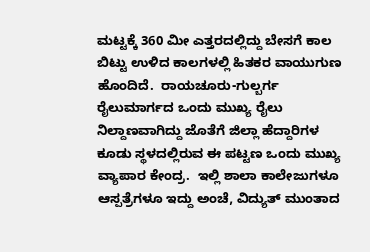ಮಟ್ಟಕ್ಕೆ 360 ಮೀ ಎತ್ತರದಲ್ಲಿದ್ದು ಬೇಸಗೆ ಕಾಲ ಬಿಟ್ಟು ಉಳಿದ ಕಾಲಗಳಲ್ಲಿ ಹಿತಕರ ವಾಯುಗುಣ ಹೊಂದಿದೆ.  ರಾಯಚೂರು-ಗುಲ್ಬರ್ಗ ರೈಲುಮಾರ್ಗದ ಒಂದು ಮುಖ್ಯ ರೈಲು ನಿಲ್ದಾಣವಾಗಿದ್ದು ಜೊತೆಗೆ ಜಿಲ್ಲಾ ಹೆದ್ದಾರಿಗಳ ಕೂಡು ಸ್ಥಳದಲ್ಲಿರುವ ಈ ಪಟ್ಟಣ ಒಂದು ಮುಖ್ಯ ವ್ಯಾಪಾರ ಕೇಂದ್ರ.  ಇಲ್ಲಿ ಶಾಲಾ ಕಾಲೇಜುಗಳೂ ಆಸ್ಪತ್ರೆಗಳೂ ಇದ್ದು ಅಂಚೆ, ವಿದ್ಯುತ್ ಮುಂತಾದ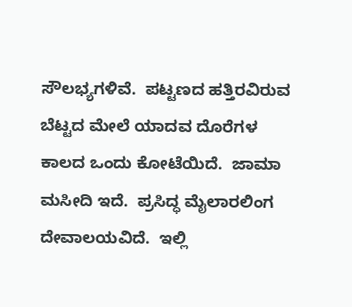ಸೌಲಭ್ಯಗಳಿವೆ.  ಪಟ್ಟಣದ ಹತ್ತಿರವಿರುವ ಬೆಟ್ಟದ ಮೇಲೆ ಯಾದವ ದೊರೆಗಳ ಕಾಲದ ಒಂದು ಕೋಟೆಯಿದೆ.  ಜಾಮಾ ಮಸೀದಿ ಇದೆ.  ಪ್ರಸಿದ್ಧ ಮೈಲಾರಲಿಂಗ ದೇವಾಲಯವಿದೆ.  ಇಲ್ಲಿ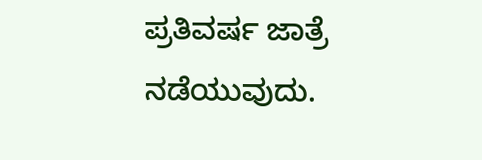ಪ್ರತಿವರ್ಷ ಜಾತ್ರೆ ನಡೆಯುವುದು.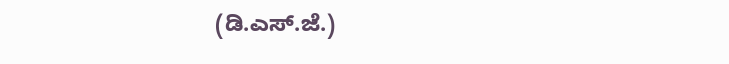(ಡಿ.ಎಸ್.ಜೆ.)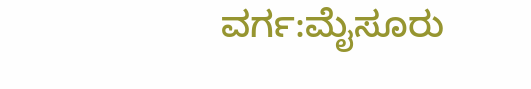ವರ್ಗ:ಮೈಸೂರು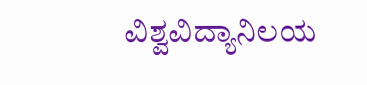ವಿಶ್ವವಿದ್ಯಾನಿಲಯ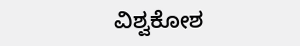ವಿಶ್ವಕೋಶ